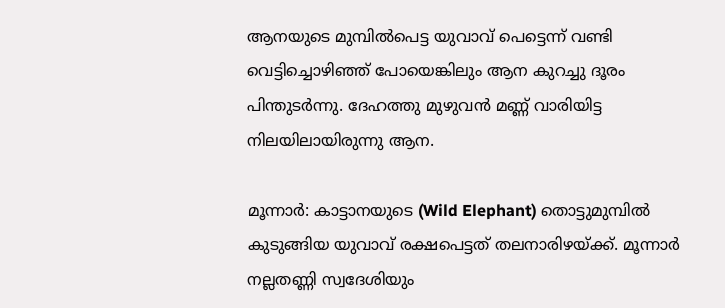ആനയുടെ മുമ്പിൽപെട്ട യുവാവ് പെട്ടെന്ന് വണ്ടി വെട്ടിച്ചൊഴിഞ്ഞ് പോയെങ്കിലും ആന കുറച്ചു ദൂരം പിന്തുടര്‍ന്നു. ദേഹത്തു മുഴുവന്‍ മണ്ണ് വാരിയിട്ട നിലയിലായിരുന്നു ആന.

മൂന്നാര്‍: കാട്ടാനയുടെ (Wild Elephant) തൊട്ടുമുമ്പില്‍ കുടുങ്ങിയ യുവാവ് രക്ഷപെട്ടത് തലനാരിഴയ്ക്ക്. മൂന്നാര്‍ നല്ലതണ്ണി സ്വദേശിയും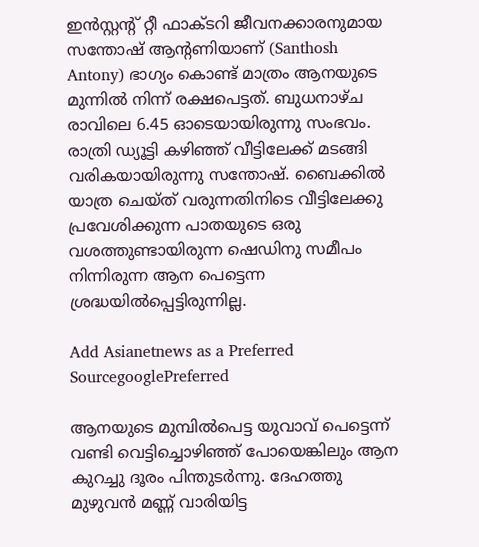ഇന്‍സ്റ്റന്റ് റ്റീ ഫാക്ടറി ജീവനക്കാരനുമായ സന്തോഷ് ആന്റണിയാണ് (Santhosh Antony) ഭാഗ്യം കൊണ്ട് മാത്രം ആനയുടെ മുന്നില്‍ നിന്ന് രക്ഷപെട്ടത്. ബുധനാഴ്ച രാവിലെ 6.45 ഓടെയായിരുന്നു സംഭവം. രാത്രി ഡ്യൂട്ടി കഴിഞ്ഞ് വീട്ടിലേക്ക് മടങ്ങി വരികയായിരുന്നു സന്തോഷ്. ബൈക്കില്‍ യാത്ര ചെയ്ത് വരുന്നതിനിടെ വീട്ടിലേക്കു പ്രവേശിക്കുന്ന പാതയുടെ ഒരു വശത്തുണ്ടായിരുന്ന ഷെഡിനു സമീപം നിന്നിരുന്ന ആന പെട്ടെന്ന ശ്രദ്ധയില്‍പ്പെട്ടിരുന്നില്ല.

Add Asianetnews as a Preferred SourcegooglePreferred

ആനയുടെ മുമ്പിൽപെട്ട യുവാവ് പെട്ടെന്ന് വണ്ടി വെട്ടിച്ചൊഴിഞ്ഞ് പോയെങ്കിലും ആന കുറച്ചു ദൂരം പിന്തുടര്‍ന്നു. ദേഹത്തു മുഴുവന്‍ മണ്ണ് വാരിയിട്ട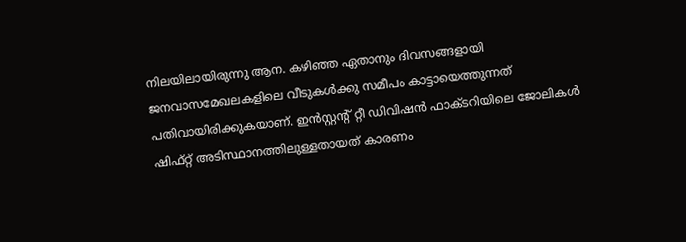നിലയിലായിരുന്നു ആന. കഴിഞ്ഞ ഏതാനും ദിവസങ്ങളായി ജനവാസമേഖലകളിലെ വീടുകള്‍ക്കു സമീപം കാട്ടായെത്തുന്നത് പതിവായിരിക്കുകയാണ്. ഇന്‍സ്റ്റന്റ് റ്റീ ഡിവിഷന്‍ ഫാക്ടറിയിലെ ജോലികള്‍ ഷിഫ്റ്റ് അടിസ്ഥാനത്തിലുള്ളതായത് കാരണം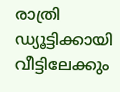രാത്രി ഡ്യൂട്ടിക്കായി വീട്ടിലേക്കും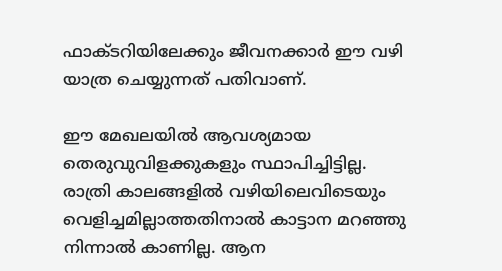ഫാക്ടറിയിലേക്കും ജീവനക്കാര്‍ ഈ വഴി യാത്ര ചെയ്യുന്നത് പതിവാണ്.

ഈ മേഖലയില്‍ ആവശ്യമായ തെരുവുവിളക്കുകളും സ്ഥാപിച്ചിട്ടില്ല. രാത്രി കാലങ്ങളില്‍ വഴിയിലെവിടെയും വെളിച്ചമില്ലാത്തതിനാൽ കാട്ടാന മറഞ്ഞു നിന്നാല്‍ കാണില്ല. ആന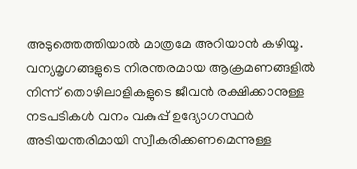അടുത്തെത്തിയാല്‍ മാത്രമേ അറിയാന്‍ കഴിയൂ. വന്യമൃഗങ്ങളുടെ നിരന്തരമായ ആക്രമണങ്ങളില്‍ നിന്ന് തൊഴിലാളികളുടെ ജീവന്‍ രക്ഷിക്കാനുള്ള നടപടികള്‍ വനം വകുപ്പ് ഉദ്യോഗസ്ഥര്‍ അടിയന്തരിമായി സ്വീകരിക്കണമെന്നുള്ള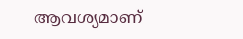ആവശ്യമാണ്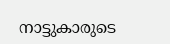നാട്ടുകാരുടെ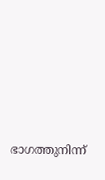ഭാഗത്തുനിന്ന്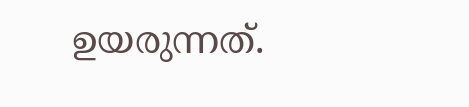ഉയരുന്നത്.